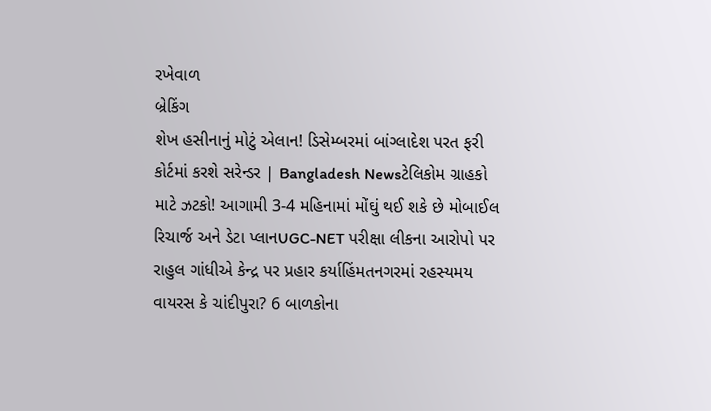રખેવાળ
બ્રેકિંગ
શેખ હસીનાનું મોટું એલાન! ડિસેમ્બરમાં બાંગ્લાદેશ પરત ફરી કોર્ટમાં કરશે સરેન્ડર | Bangladesh Newsટેલિકોમ ગ્રાહકો માટે ઝટકો! આગામી 3-4 મહિનામાં મોંઘું થઈ શકે છે મોબાઈલ રિચાર્જ અને ડેટા પ્લાનUGC-NET પરીક્ષા લીકના આરોપો પર રાહુલ ગાંધીએ કેન્દ્ર પર પ્રહાર કર્યાહિંમતનગરમાં રહસ્યમય વાયરસ કે ચાંદીપુરા? 6 બાળકોના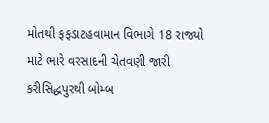મોતથી ફફડાટહવામાન વિભાગે 18 રાજ્યો માટે ભારે વરસાદની ચેતવણી જારી કરીસિદ્ધપુરથી બોમ્બ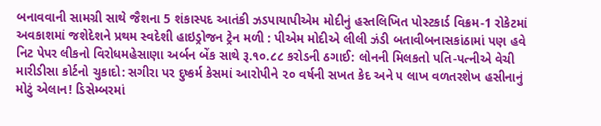બનાવવાની સામગ્રી સાથે જૈશના 5 શંકાસ્પદ આતંકી ઝડપાયાપીએમ મોદીનું હસ્તલિખિત પોસ્ટકાર્ડ વિક્રમ-1 રોકેટમાં અવકાશમાં જશેદેશને પ્રથમ સ્વદેશી હાઇડ્રોજન ટ્રેન મળી : પીએમ મોદીએ લીલી ઝંડી બતાવીબનાસકાંઠામાં પણ હવે નિટ પેપર લીકનો વિરોધમહેસાણા અર્બન બેંક સાથે રૂ.૧૦.૮૮ કરોડની ઠગાઈ: લોનની મિલકતો પતિ-પત્નીએ વેચી મારીડીસા કોર્ટનો ચુકાદો: સગીરા પર દુષ્કર્મ કેસમાં આરોપીને ૨૦ વર્ષની સખત કેદ અને ૫ લાખ વળતરશેખ હસીનાનું મોટું એલાન! ડિસેમ્બરમાં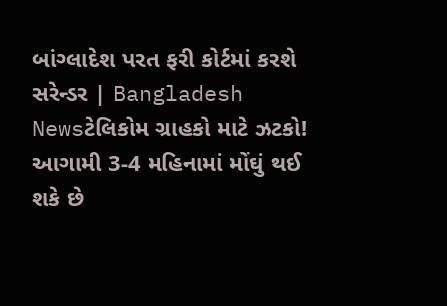બાંગ્લાદેશ પરત ફરી કોર્ટમાં કરશે સરેન્ડર | Bangladesh Newsટેલિકોમ ગ્રાહકો માટે ઝટકો! આગામી 3-4 મહિનામાં મોંઘું થઈ શકે છે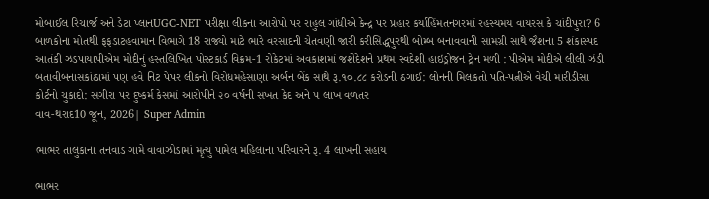મોબાઈલ રિચાર્જ અને ડેટા પ્લાનUGC-NET પરીક્ષા લીકના આરોપો પર રાહુલ ગાંધીએ કેન્દ્ર પર પ્રહાર કર્યાહિંમતનગરમાં રહસ્યમય વાયરસ કે ચાંદીપુરા? 6 બાળકોના મોતથી ફફડાટહવામાન વિભાગે 18 રાજ્યો માટે ભારે વરસાદની ચેતવણી જારી કરીસિદ્ધપુરથી બોમ્બ બનાવવાની સામગ્રી સાથે જૈશના 5 શંકાસ્પદ આતંકી ઝડપાયાપીએમ મોદીનું હસ્તલિખિત પોસ્ટકાર્ડ વિક્રમ-1 રોકેટમાં અવકાશમાં જશેદેશને પ્રથમ સ્વદેશી હાઇડ્રોજન ટ્રેન મળી : પીએમ મોદીએ લીલી ઝંડી બતાવીબનાસકાંઠામાં પણ હવે નિટ પેપર લીકનો વિરોધમહેસાણા અર્બન બેંક સાથે રૂ.૧૦.૮૮ કરોડની ઠગાઈ: લોનની મિલકતો પતિ-પત્નીએ વેચી મારીડીસા કોર્ટનો ચુકાદો: સગીરા પર દુષ્કર્મ કેસમાં આરોપીને ૨૦ વર્ષની સખત કેદ અને ૫ લાખ વળતર
વાવ-થરાદ10 જૂન, 2026| Super Admin

ભાભર તાલુકાના તનવાડ ગામે વાવાઝોડામાં મૃત્યુ પામેલ મહિલાના પરિવારને રૂ. 4 લાખની સહાય

ભાભર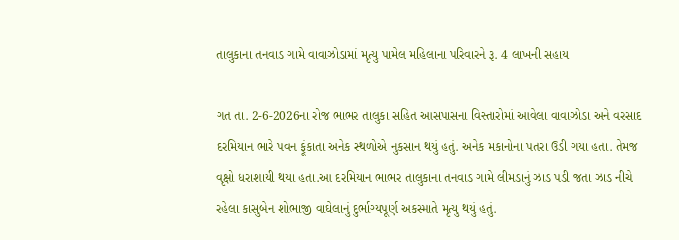તાલુકાના તનવાડ ગામે વાવાઝોડામાં મૃત્યુ પામેલ મહિલાના પરિવારને રૂ. 4 લાખની સહાય

ગત તા. 2-6-2026ના રોજ ભાભર તાલુકા સહિત આસપાસના વિસ્તારોમાં આવેલા વાવાઝોડા અને વરસાદ દરમિયાન ભારે પવન ફૂંકાતા અનેક સ્થળોએ નુકસાન થયું હતું. અનેક મકાનોના પતરા ઉડી ગયા હતા. તેમજ વૃક્ષો ધરાશાયી થયા હતા.આ દરમિયાન ભાભર તાલુકાના તનવાડ ગામે લીમડાનું ઝાડ પડી જતા ઝાડ નીચે રહેલા કાસુબેન શોભાજી વાઘેલાનું દુર્ભાગ્યપૂર્ણ અકસ્માતે મૃત્યુ થયું હતું.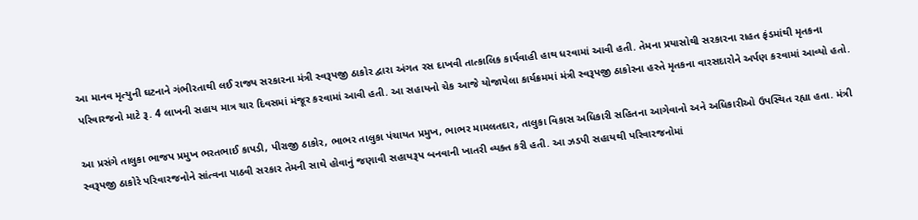આ માનવ મૃત્યુની ઘટનાને ગંભીરતાથી લઈ રાજ્ય સરકારના મંત્રી સ્વરૂપજી ઠાકોર દ્વારા અંગત રસ દાખવી તાત્કાલિક કાર્યવાહી હાથ ધરવામાં આવી હતી. તેમના પ્રયાસોથી સરકારના રાહત ફંડમાંથી મૃતકના પરિવારજનો માટે રૂ. 4 લાખની સહાય માત્ર ચાર દિવસમાં મંજૂર કરવામાં આવી હતી. આ સહાયનો ચેક આજે યોજાયેલા કાર્યક્રમમાં મંત્રી સ્વરૂપજી ઠાકોરના હસ્તે મૃતકના વારસદારોને અર્પણ કરવામાં આવ્યો હતો.

આ પ્રસંગે તાલુકા ભાજપ પ્રમુખ ભરતભાઈ કાપડી, પીરાજી ઠાકોર, ભાભર તાલુકા પંચાયત પ્રમુખ, ભાભર મામલતદાર, તાલુકા વિકાસ અધિકારી સહિતના આગેવાનો અને અધિકારીઓ ઉપસ્થિત રહ્યા હતા. મંત્રી સ્વરૂપજી ઠાકોરે પરિવારજનોને સાંત્વના પાઠવી સરકાર તેમની સાથે હોવાનું જણાવી સહાયરૂપ બનવાની ખાતરી વ્યક્ત કરી હતી. આ ઝડપી સહાયથી પરિવારજનોમાં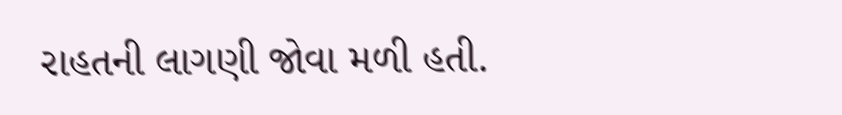રાહતની લાગણી જોવા મળી હતી.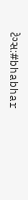ટેગ્સ:#bhabhar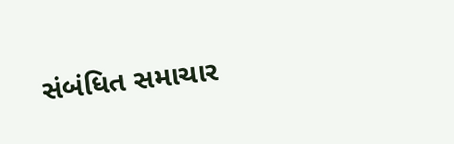સંબંધિત સમાચાર